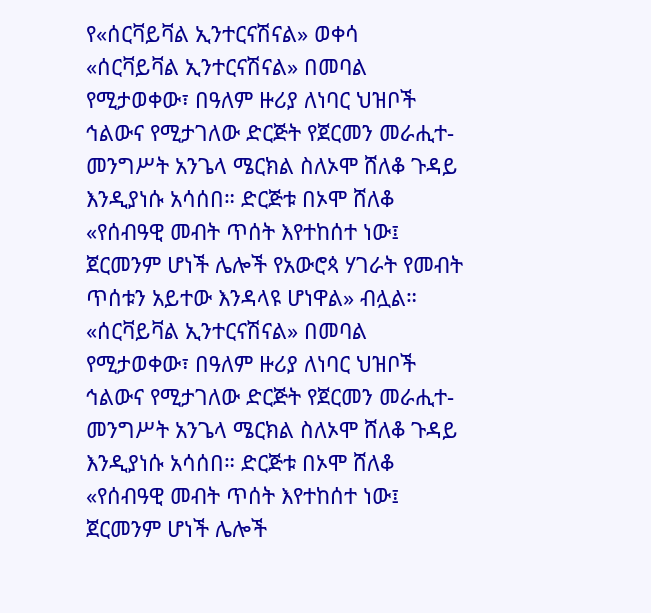የ«ሰርቫይቫል ኢንተርናሽናል» ወቀሳ
«ሰርቫይቫል ኢንተርናሽናል» በመባል የሚታወቀው፣ በዓለም ዙሪያ ለነባር ህዝቦች ኅልውና የሚታገለው ድርጅት የጀርመን መራሒተ-መንግሥት አንጌላ ሜርክል ስለኦሞ ሸለቆ ጉዳይ እንዲያነሱ አሳሰበ። ድርጅቱ በኦሞ ሸለቆ «የሰብዓዊ መብት ጥሰት እየተከሰተ ነው፤ ጀርመንም ሆነች ሌሎች የአውሮጳ ሃገራት የመብት ጥሰቱን አይተው እንዳላዩ ሆነዋል» ብሏል።
«ሰርቫይቫል ኢንተርናሽናል» በመባል የሚታወቀው፣ በዓለም ዙሪያ ለነባር ህዝቦች ኅልውና የሚታገለው ድርጅት የጀርመን መራሒተ-መንግሥት አንጌላ ሜርክል ስለኦሞ ሸለቆ ጉዳይ እንዲያነሱ አሳሰበ። ድርጅቱ በኦሞ ሸለቆ «የሰብዓዊ መብት ጥሰት እየተከሰተ ነው፤ ጀርመንም ሆነች ሌሎች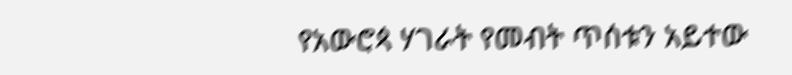የአውሮጳ ሃገራት የመብት ጥሰቱን አይተው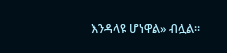እንዳላዩ ሆነዋል» ብሏል።